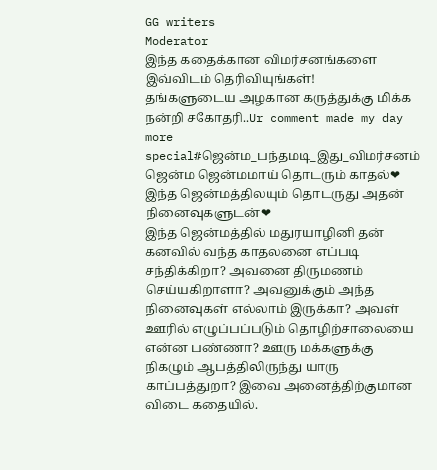GG writers
Moderator
இந்த கதைக்கான விமர்சனங்களை இவ்விடம் தெரிவியுங்கள்!
தங்களுடைய அழகான கருத்துக்கு மிக்க நன்றி சகோதரி..Ur comment made my day more special#ஜென்ம_பந்தமடி_இது_விமர்சனம்
ஜென்ம ஜென்மமாய் தொடரும் காதல்❤ இந்த ஜென்மத்திலயும் தொடருது அதன் நினைவுகளுடன்❤
இந்த ஜென்மத்தில் மதுரயாழினி தன் கனவில் வந்த காதலனை எப்படி சந்திக்கிறா? அவனை திருமணம் செய்யகிறாளா? அவனுக்கும் அந்த நினைவுகள் எல்லாம் இருக்கா? அவள் ஊரில் எழுப்பப்படும் தொழிற்சாலையை என்ன பண்ணா? ஊரு மக்களுக்கு நிகழும் ஆபத்திலிருந்து யாரு காப்பத்துறா? இவை அனைத்திற்குமான விடை கதையில்.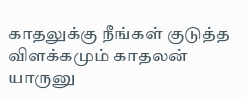காதலுக்கு நீங்கள் குடுத்த விளக்கமும் காதலன் யாருனு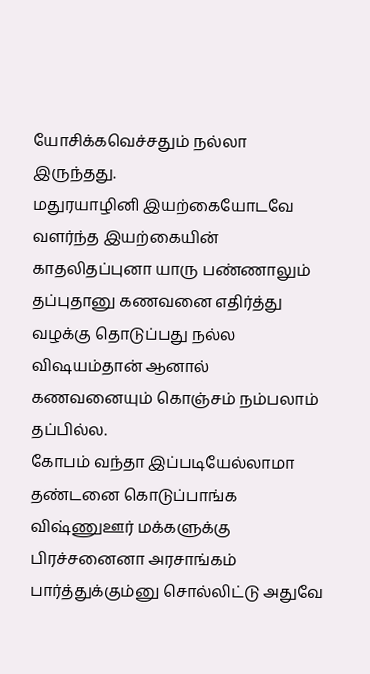யோசிக்கவெச்சதும் நல்லா இருந்தது.
மதுரயாழினி இயற்கையோடவே வளர்ந்த இயற்கையின் காதலிதப்புனா யாரு பண்ணாலும் தப்புதானு கணவனை எதிர்த்து வழக்கு தொடுப்பது நல்ல விஷயம்தான் ஆனால் கணவனையும் கொஞ்சம் நம்பலாம் தப்பில்ல.
கோபம் வந்தா இப்படியேல்லாமா தண்டனை கொடுப்பாங்க விஷ்ணுஊர் மக்களுக்கு பிரச்சனைனா அரசாங்கம் பார்த்துக்கும்னு சொல்லிட்டு அதுவே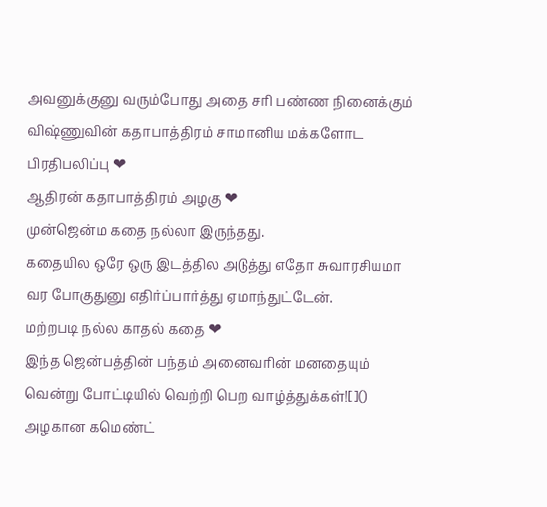அவனுக்குனு வரும்போது அதை சரி பண்ண நினைக்கும் விஷ்ணுவின் கதாபாத்திரம் சாமானிய மக்களோட பிரதிபலிப்பு ❤
ஆதிரன் கதாபாத்திரம் அழகு ❤
முன்ஜென்ம கதை நல்லா இருந்தது.
கதையில ஒரே ஒரு இடத்தில அடுத்து எதோ சுவாரசியமா வர போகுதுனு எதிர்ப்பார்த்து ஏமாந்துட்டேன்.
மற்றபடி நல்ல காதல் கதை ❤
இந்த ஜென்பத்தின் பந்தம் அனைவரின் மனதையும் வென்று போட்டியில் வெற்றி பெற வாழ்த்துக்கள்![]()
அழகான கமெண்ட்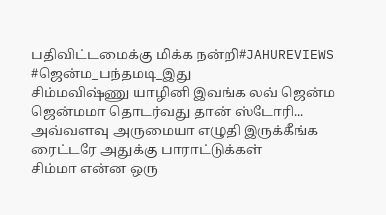பதிவிட்டமைக்கு மிக்க நன்றி#JAHUREVIEWS #ஜென்ம_பந்தமடி_இது
சிம்மவிஷ்ணு யாழினி இவங்க லவ் ஜென்ம ஜென்மமா தொடர்வது தான் ஸ்டோரி...
அவ்வளவு அருமையா எழுதி இருக்கீங்க ரைட்டரே அதுக்கு பாராட்டுக்கள்
சிம்மா என்ன ஒரு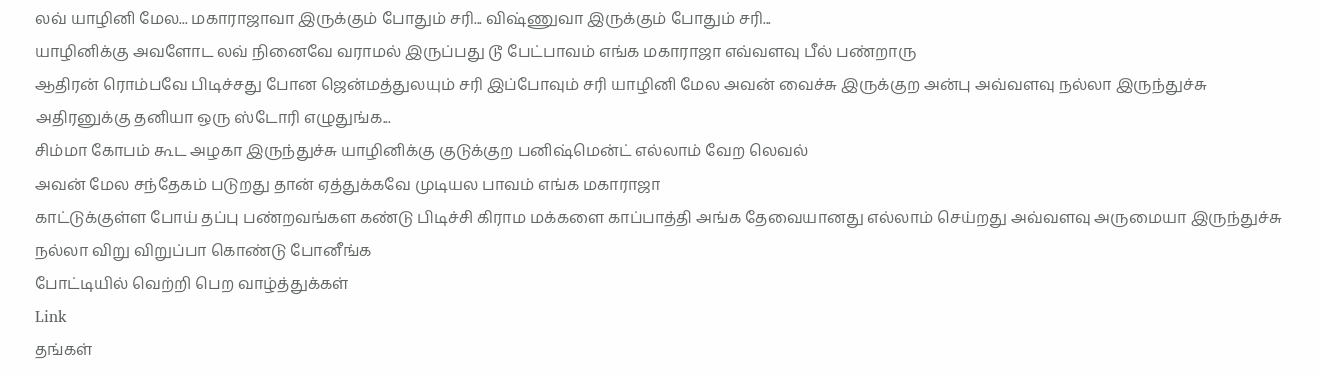லவ் யாழினி மேல... மகாராஜாவா இருக்கும் போதும் சரி... விஷ்ணுவா இருக்கும் போதும் சரி...
யாழினிக்கு அவளோட லவ் நினைவே வராமல் இருப்பது டூ பேட்பாவம் எங்க மகாராஜா எவ்வளவு பீல் பண்றாரு
ஆதிரன் ரொம்பவே பிடிச்சது போன ஜென்மத்துலயும் சரி இப்போவும் சரி யாழினி மேல அவன் வைச்சு இருக்குற அன்பு அவ்வளவு நல்லா இருந்துச்சு
அதிரனுக்கு தனியா ஒரு ஸ்டோரி எழுதுங்க...
சிம்மா கோபம் கூட அழகா இருந்துச்சு யாழினிக்கு குடுக்குற பனிஷ்மென்ட் எல்லாம் வேற லெவல்
அவன் மேல சந்தேகம் படுறது தான் ஏத்துக்கவே முடியல பாவம் எங்க மகாராஜா
காட்டுக்குள்ள போய் தப்பு பண்றவங்கள கண்டு பிடிச்சி கிராம மக்களை காப்பாத்தி அங்க தேவையானது எல்லாம் செய்றது அவ்வளவு அருமையா இருந்துச்சு
நல்லா விறு விறுப்பா கொண்டு போனீங்க
போட்டியில் வெற்றி பெற வாழ்த்துக்கள்
Link
தங்கள்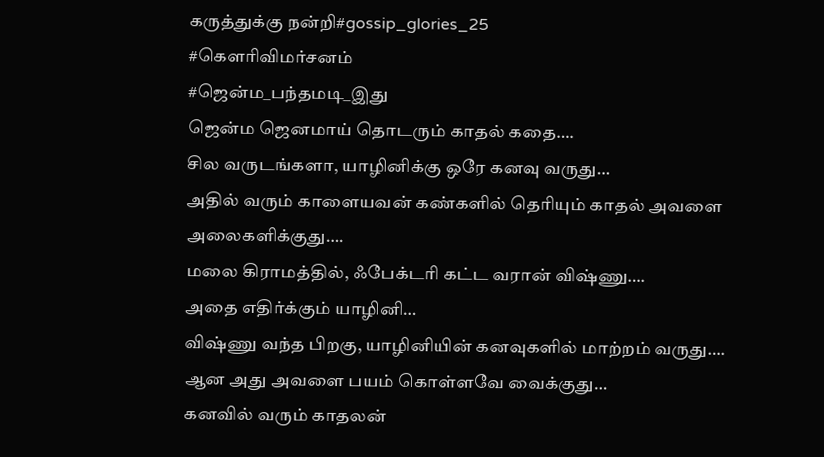கருத்துக்கு நன்றி#gossip_glories_25
#கௌரிவிமர்சனம்
#ஜென்ம_பந்தமடி_இது
ஜென்ம ஜெனமாய் தொடரும் காதல் கதை….
சில வருடங்களா, யாழினிக்கு ஒரே கனவு வருது…
அதில் வரும் காளையவன் கண்களில் தெரியும் காதல் அவளை அலைகளிக்குது….
மலை கிராமத்தில், ஃபேக்டரி கட்ட வரான் விஷ்ணு….
அதை எதிர்க்கும் யாழினி…
விஷ்ணு வந்த பிறகு, யாழினியின் கனவுகளில் மாற்றம் வருது….
ஆன அது அவளை பயம் கொள்ளவே வைக்குது…
கனவில் வரும் காதலன்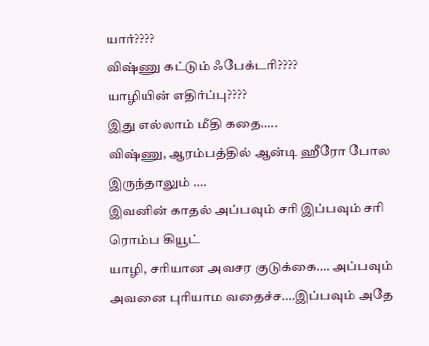யார்????
விஷ்ணு கட்டும் ஃபேக்டரி????
யாழியின் எதிர்ப்பு????
இது எல்லாம் மீதி கதை…..
விஷ்ணு, ஆரம்பத்தில் ஆன்டி ஹீரோ போல இருந்தாலும் ….
இவனின் காதல் அப்பவும் சரி இப்பவும் சரி ரொம்ப கியூட்
யாழி, சரியான அவசர குடுக்கை…. அப்பவும் அவனை புரியாம வதைச்ச….இப்பவும் அதே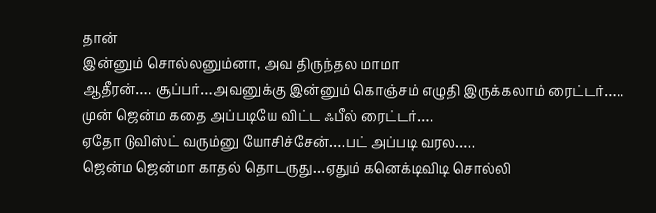தான்
இன்னும் சொல்லனும்னா, அவ திருந்தல மாமா
ஆதீரன்…. சூப்பர்…அவனுக்கு இன்னும் கொஞ்சம் எழுதி இருக்கலாம் ரைட்டர்…..
முன் ஜென்ம கதை அப்படியே விட்ட ஃபீல் ரைட்டர்….
ஏதோ டுவிஸ்ட் வரும்னு யோசிச்சேன்….பட் அப்படி வரல…..
ஜென்ம ஜென்மா காதல் தொடருது…ஏதும் கனெக்டிவிடி சொல்லி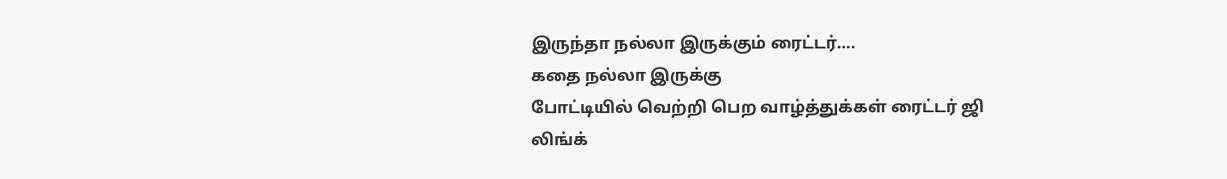இருந்தா நல்லா இருக்கும் ரைட்டர்….
கதை நல்லா இருக்கு
போட்டியில் வெற்றி பெற வாழ்த்துக்கள் ரைட்டர் ஜி
லிங்க்